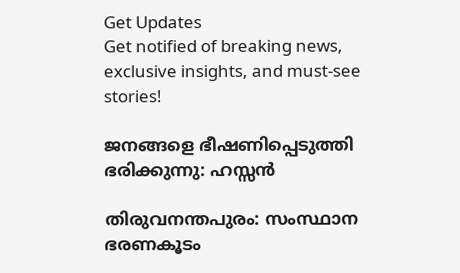Get Updates
Get notified of breaking news, exclusive insights, and must-see stories!

ജനങ്ങളെ ഭീഷണിപ്പെടുത്തി ഭരിക്കുന്നു: ഹസ്സന്‍

തിരുവനന്തപുരം: സംസ്ഥാന ഭരണകൂടം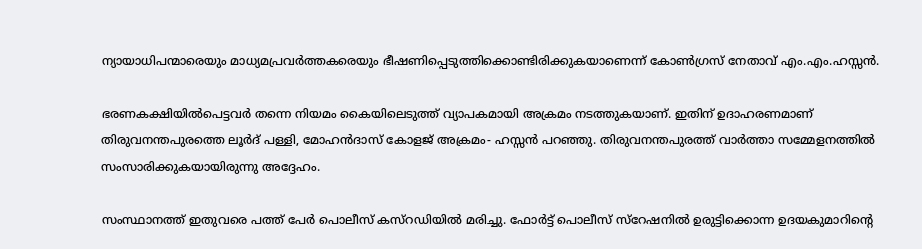ന്യായാധിപന്മാരെയും മാധ്യമപ്രവര്‍ത്തകരെയും ഭീഷണിപ്പെടുത്തിക്കൊണ്ടിരിക്കുകയാണെന്ന് കോണ്‍ഗ്രസ് നേതാവ് എം.എം.ഹസ്സന്‍.

ഭരണകക്ഷിയില്‍പെട്ടവര്‍ തന്നെ നിയമം കൈയിലെടുത്ത് വ്യാപകമായി അക്രമം നടത്തുകയാണ്. ഇതിന് ഉദാഹരണമാണ് തിരുവനന്തപുരത്തെ ലൂര്‍ദ് പള്ളി, മോഹന്‍ദാസ് കോളജ് അക്രമം- ഹസ്സന്‍ പറഞ്ഞു. തിരുവനന്തപുരത്ത് വാര്‍ത്താ സമ്മേളനത്തില്‍ സംസാരിക്കുകയായിരുന്നു അദ്ദേഹം.

സംസ്ഥാനത്ത് ഇതുവരെ പത്ത് പേര്‍ പൊലീസ് കസ്റഡിയില്‍ മരിച്ചു. ഫോര്‍ട്ട് പൊലീസ് സ്റേഷനില്‍ ഉരുട്ടിക്കൊന്ന ഉദയകുമാറിന്റെ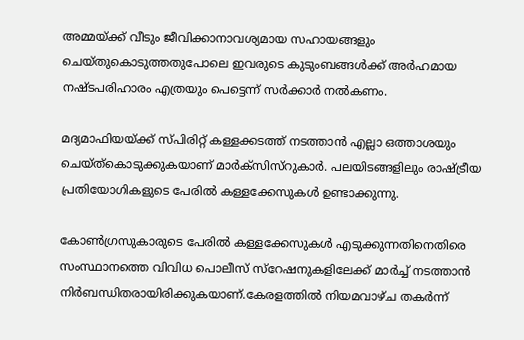അമ്മയ്ക്ക് വീടും ജീവിക്കാനാവശ്യമായ സഹായങ്ങളും ചെയ്തുകൊടുത്തതുപോലെ ഇവരുടെ കുടുംബങ്ങള്‍ക്ക് അര്‍ഹമായ നഷ്ടപരിഹാരം എത്രയും പെട്ടെന്ന് സര്‍ക്കാര്‍ നല്‍കണം.

മദ്യമാഫിയയ്ക്ക് സ്പിരിറ്റ് കള്ളക്കടത്ത് നടത്താന്‍ എല്ലാ ഒത്താശയും ചെയ്ത്കൊടുക്കുകയാണ് മാര്‍ക്സിസ്റുകാര്‍. പലയിടങ്ങളിലും രാഷ്ട്രീയ പ്രതിയോഗികളുടെ പേരില്‍ കള്ളക്കേസുകള്‍ ഉണ്ടാക്കുന്നു.

കോണ്‍ഗ്രസുകാരുടെ പേരില്‍ കള്ളക്കേസുകള്‍ എടുക്കുന്നതിനെതിരെ സംസ്ഥാനത്തെ വിവിധ പൊലീസ് സ്റേഷനുകളിലേക്ക് മാര്‍ച്ച് നടത്താന്‍ നിര്‍ബന്ധിതരായിരിക്കുകയാണ്.കേരളത്തില്‍ നിയമവാഴ്ച തകര്‍ന്ന്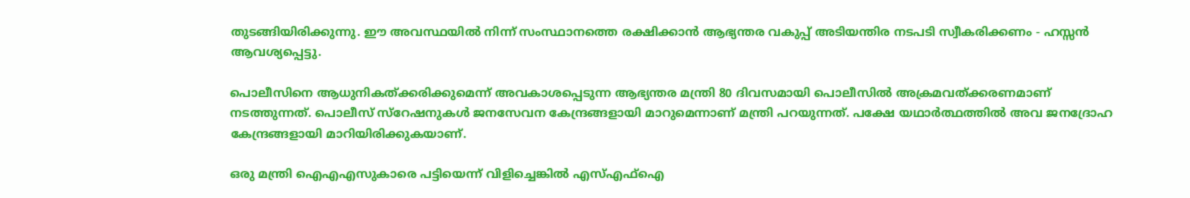തുടങ്ങിയിരിക്കുന്നു. ഈ അവസ്ഥയില്‍ നിന്ന് സംസ്ഥാനത്തെ രക്ഷിക്കാന്‍ ആഭ്യന്തര വകുപ്പ് അടിയന്തിര നടപടി സ്വീകരിക്കണം - ഹസ്സന്‍ ആവശ്യപ്പെട്ടു.

പൊലീസിനെ ആധുനികത്ക്കരിക്കുമെന്ന് അവകാശപ്പെടുന്ന ആഭ്യന്തര മന്ത്രി 80 ദിവസമായി പൊലീസില്‍ അക്രമവത്ക്കരണമാണ് നടത്തുന്നത്. പൊലീസ് സ്റേഷനുകള്‍ ജനസേവന കേന്ദ്രങ്ങളായി മാറുമെന്നാണ് മന്ത്രി പറയുന്നത്. പക്ഷേ യഥാര്‍ത്ഥത്തില്‍ അവ ജനദ്രോഹ കേന്ദ്രങ്ങളായി മാറിയിരിക്കുകയാണ്.

ഒരു മന്ത്രി ഐഎഎസുകാരെ പട്ടിയെന്ന് വിളിച്ചെങ്കില്‍ എസ്എഫ്ഐ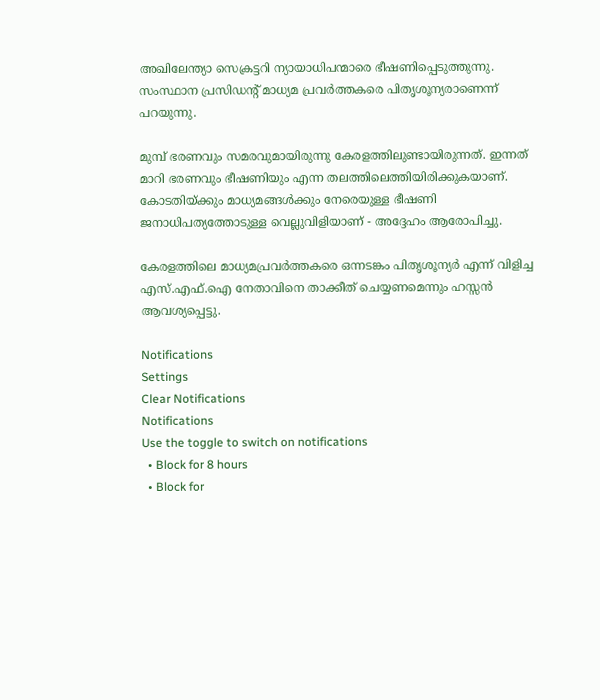അഖിലേന്ത്യാ സെക്രട്ടറി ന്യായാധിപന്മാരെ ഭീഷണിപ്പെടുത്തുന്നു. സംസ്ഥാന പ്രസിഡന്റ് മാധ്യമ പ്രവര്‍ത്തകരെ പിതൃശൂന്യരാണെന്ന് പറയുന്നു.

മുമ്പ് ഭരണവും സമരവുമായിരുന്നു കേരളത്തിലുണ്ടായിരുന്നത്. ഇന്നത് മാറി ഭരണവും ഭീഷണിയും എന്ന തലത്തിലെത്തിയിരിക്കുകയാണ്. കോടതിയ്ക്കും മാധ്യമങ്ങള്‍ക്കും നേരെയുള്ള ഭീഷണി ജനാധിപത്യത്തോടുള്ള വെല്ലുവിളിയാണ് - അദ്ദേഹം ആരോപിച്ചു.

കേരളത്തിലെ മാധ്യമപ്രവര്‍ത്തകരെ ഒന്നടങ്കം പിതൃശൂന്യര്‍ എന്ന് വിളിച്ച എസ്.എഫ്.ഐ നേതാവിനെ താക്കീത് ചെയ്യണമെന്നും ഹസ്സന്‍ ആവശ്യപ്പെട്ടു.

Notifications
Settings
Clear Notifications
Notifications
Use the toggle to switch on notifications
  • Block for 8 hours
  • Block for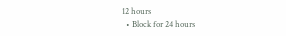12 hours
  • Block for 24 hours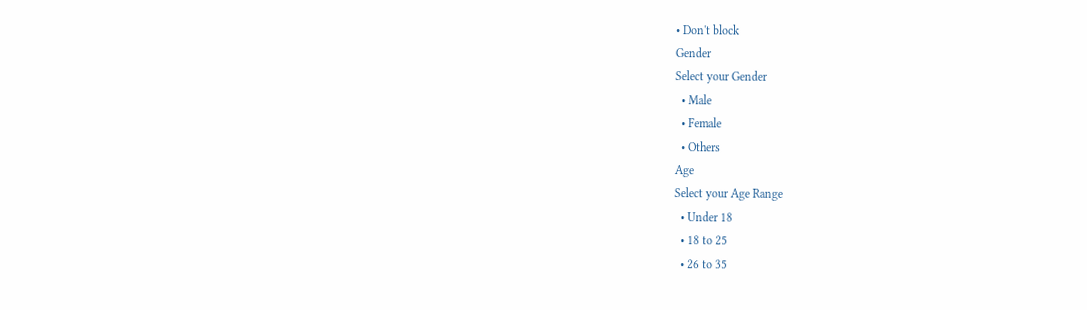• Don't block
Gender
Select your Gender
  • Male
  • Female
  • Others
Age
Select your Age Range
  • Under 18
  • 18 to 25
  • 26 to 35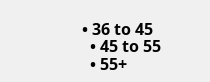• 36 to 45
  • 45 to 55
  • 55+